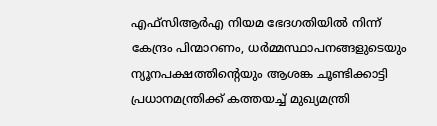എഫ്‌സിആർഎ നിയമ ഭേദഗതിയിൽ നിന്ന് കേന്ദ്രം പിന്മാറണം, ധർമ്മസ്ഥാപനങ്ങളുടെയും ന്യൂനപക്ഷത്തിന്‍റെയും ആശങ്ക ചൂണ്ടിക്കാട്ടി പ്രധാനമന്ത്രിക്ക് കത്തയച്ച് മുഖ്യമന്ത്രി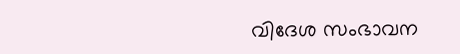വിദേശ സംഭാവന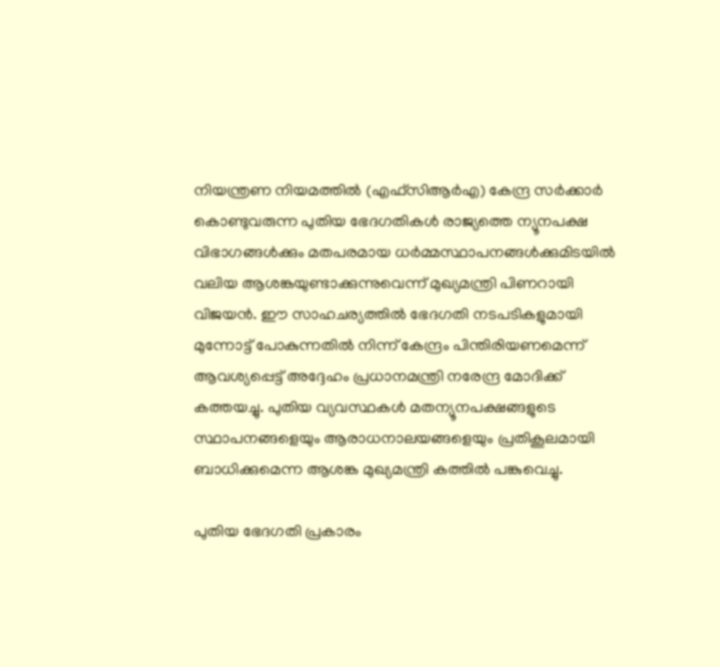നിയന്ത്രണ നിയമത്തിൽ (എഫ്‌സിആർഎ) കേന്ദ്ര സർക്കാർ കൊണ്ടുവരുന്ന പുതിയ ഭേദഗതികൾ രാജ്യത്തെ ന്യൂനപക്ഷ വിഭാഗങ്ങൾക്കും മതപരമായ ധർമ്മസ്ഥാപനങ്ങൾക്കുമിടയിൽ വലിയ ആശങ്കയുണ്ടാക്കുന്നുവെന്ന് മുഖ്യമന്ത്രി പിണറായി വിജയൻ. ഈ സാഹചര്യത്തിൽ ഭേദഗതി നടപടികളുമായി മുന്നോട്ട് പോകുന്നതിൽ നിന്ന് കേന്ദ്രം പിന്തിരിയണമെന്ന് ആവശ്യപ്പെട്ട് അദ്ദേഹം പ്രധാനമന്ത്രി നരേന്ദ്ര മോദിക്ക് കത്തയച്ചു. പുതിയ വ്യവസ്ഥകൾ മതന്യൂനപക്ഷങ്ങളുടെ സ്ഥാപനങ്ങളെയും ആരാധനാലയങ്ങളെയും പ്രതികൂലമായി ബാധിക്കുമെന്ന ആശങ്ക മുഖ്യമന്ത്രി കത്തിൽ പങ്കുവെച്ചു.

പുതിയ ഭേദഗതി പ്രകാരം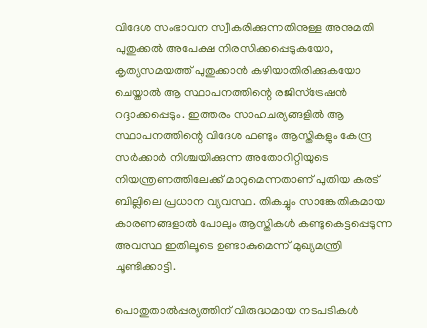വിദേശ സംഭാവന സ്വീകരിക്കുന്നതിനുള്ള അനുമതി പുതുക്കൽ അപേക്ഷ നിരസിക്കപ്പെടുകയോ, കൃത്യസമയത്ത് പുതുക്കാൻ കഴിയാതിരിക്കുകയോ ചെയ്താൽ ആ സ്ഥാപനത്തിന്റെ രജിസ്ട്രേഷൻ റദ്ദാക്കപ്പെടും. ഇത്തരം സാഹചര്യങ്ങളിൽ ആ സ്ഥാപനത്തിന്റെ വിദേശ ഫണ്ടും ആസ്തികളും കേന്ദ്ര സർക്കാർ നിശ്ചയിക്കുന്ന അതോറിറ്റിയുടെ നിയന്ത്രണത്തിലേക്ക് മാറുമെന്നതാണ് പുതിയ കരട് ബില്ലിലെ പ്രധാന വ്യവസ്ഥ. തികച്ചും സാങ്കേതികമായ കാരണങ്ങളാൽ പോലും ആസ്തികൾ കണ്ടുകെട്ടപ്പെടുന്ന അവസ്ഥ ഇതിലൂടെ ഉണ്ടാകുമെന്ന് മുഖ്യമന്ത്രി ചൂണ്ടിക്കാട്ടി.

പൊതുതാൽപ്പര്യത്തിന് വിരുദ്ധമായ നടപടികൾ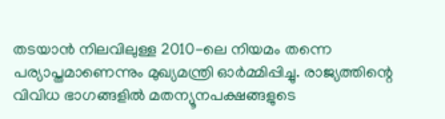തടയാൻ നിലവിലുള്ള 2010-ലെ നിയമം തന്നെ പര്യാപ്തമാണെന്നും മുഖ്യമന്ത്രി ഓർമ്മിപ്പിച്ചു. രാജ്യത്തിന്റെ വിവിധ ഭാഗങ്ങളിൽ മതന്യൂനപക്ഷങ്ങളുടെ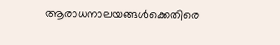ആരാധനാലയങ്ങൾക്കെതിരെ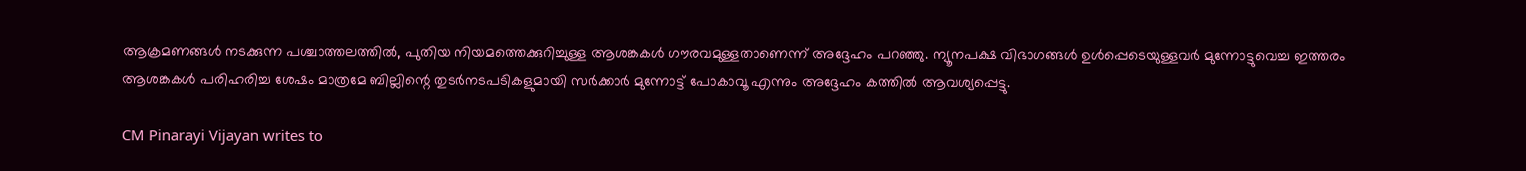ആക്രമണങ്ങൾ നടക്കുന്ന പശ്ചാത്തലത്തിൽ, പുതിയ നിയമത്തെക്കുറിച്ചുള്ള ആശങ്കകൾ ഗൗരവമുള്ളതാണെന്ന് അദ്ദേഹം പറഞ്ഞു. ന്യൂനപക്ഷ വിഭാഗങ്ങൾ ഉൾപ്പെടെയുള്ളവർ മുന്നോട്ടുവെച്ച ഇത്തരം ആശങ്കകൾ പരിഹരിച്ച ശേഷം മാത്രമേ ബില്ലിന്റെ തുടർനടപടികളുമായി സർക്കാർ മുന്നോട്ട് പോകാവൂ എന്നും അദ്ദേഹം കത്തിൽ ആവശ്യപ്പെട്ടു.

CM Pinarayi Vijayan writes to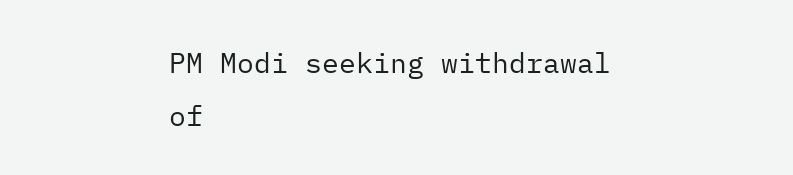PM Modi seeking withdrawal of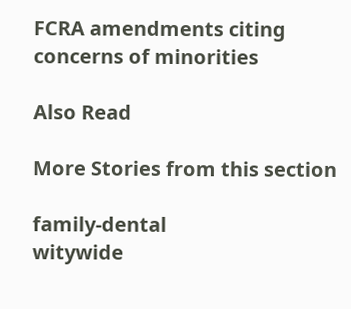FCRA amendments citing concerns of minorities

Also Read

More Stories from this section

family-dental
witywide